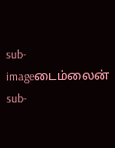sub-imageடைம்லைன்
sub-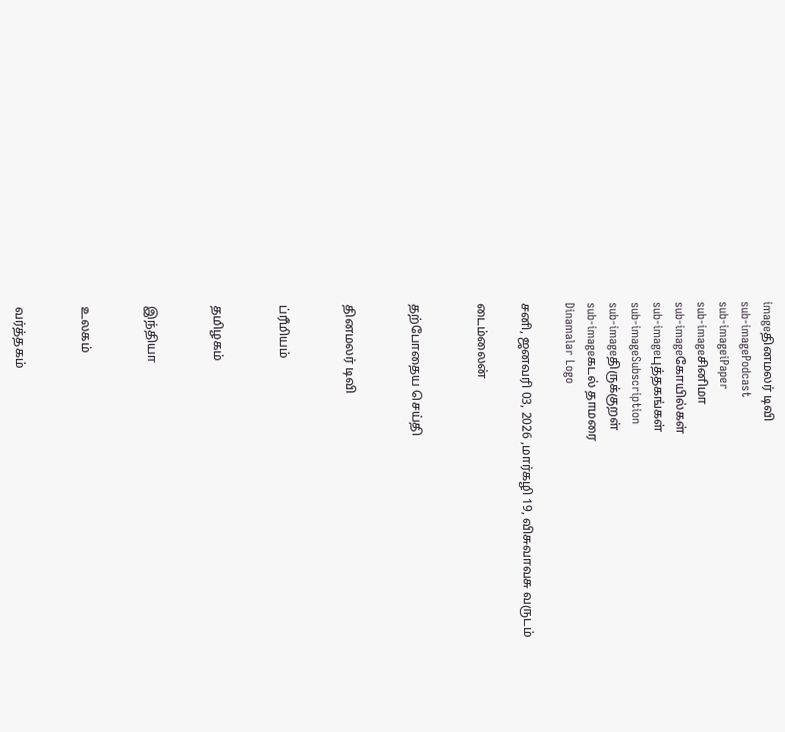imageதினமலர் டிவி
sub-imagePodcast
sub-imageiPaper
sub-imageசினிமா
sub-imageகோயில்கள்
sub-imageபுத்தகங்கள்
sub-imageSubscription
sub-imageதிருக்குறள்
sub-imageகடல் தாமரை
Dinamalar Logo

சனி, ஜனவரி 03, 2026 ,மார்கழி 19, விசுவாவசு வருடம்

டைம்லைன்


தற்போதைய செய்தி


தினமலர் டிவி


ப்ரீமியம்


தமிழகம்


இந்தியா


உலகம்


வர்த்தகம்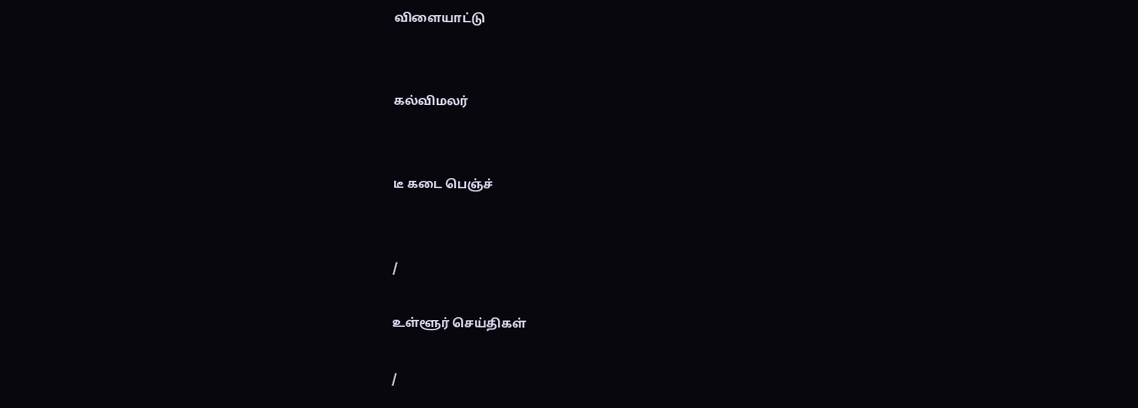விளையாட்டு


கல்விமலர்


டீ கடை பெஞ்ச்


/

உள்ளூர் செய்திகள்

/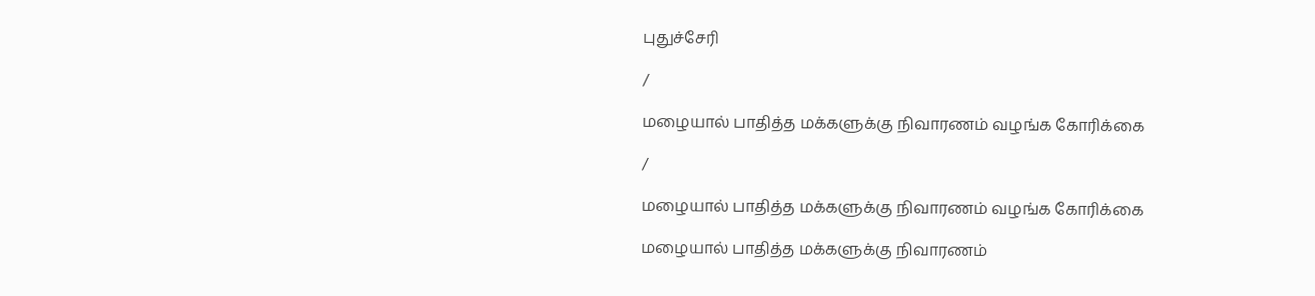புதுச்சேரி

/

மழையால் பாதித்த மக்களுக்கு நிவாரணம் வழங்க கோரிக்கை

/

மழையால் பாதித்த மக்களுக்கு நிவாரணம் வழங்க கோரிக்கை

மழையால் பாதித்த மக்களுக்கு நிவாரணம்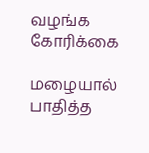வழங்க கோரிக்கை

மழையால் பாதித்த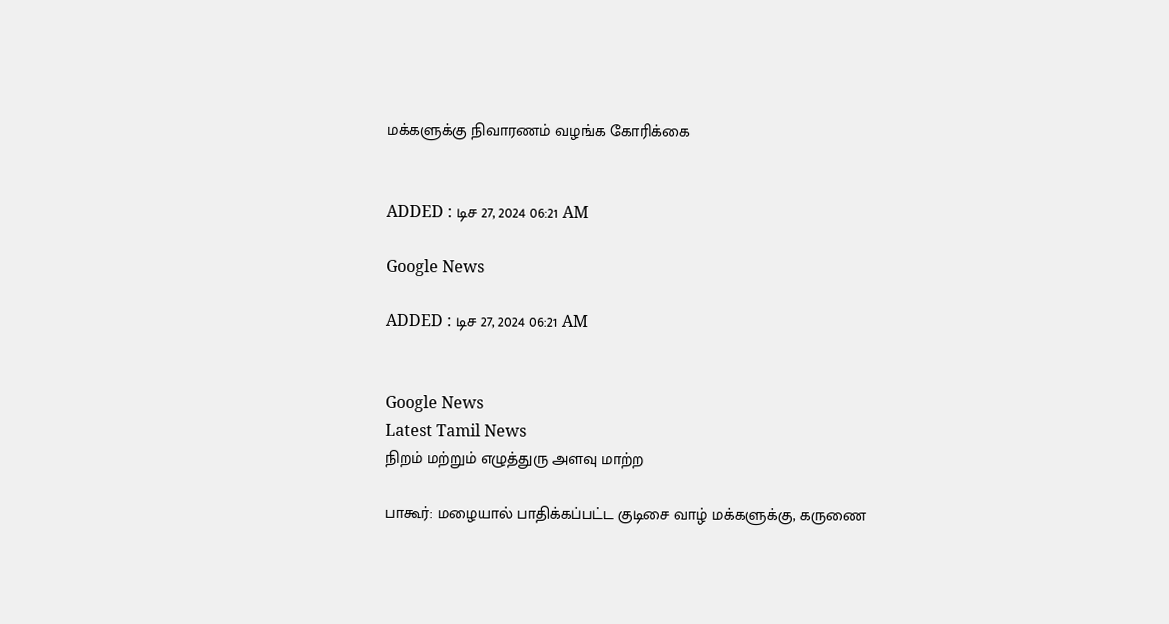மக்களுக்கு நிவாரணம் வழங்க கோரிக்கை


ADDED : டிச 27, 2024 06:21 AM

Google News

ADDED : டிச 27, 2024 06:21 AM


Google News
Latest Tamil News
நிறம் மற்றும் எழுத்துரு அளவு மாற்ற

பாகூர்: மழையால் பாதிக்கப்பட்ட குடிசை வாழ் மக்களுக்கு, கருணை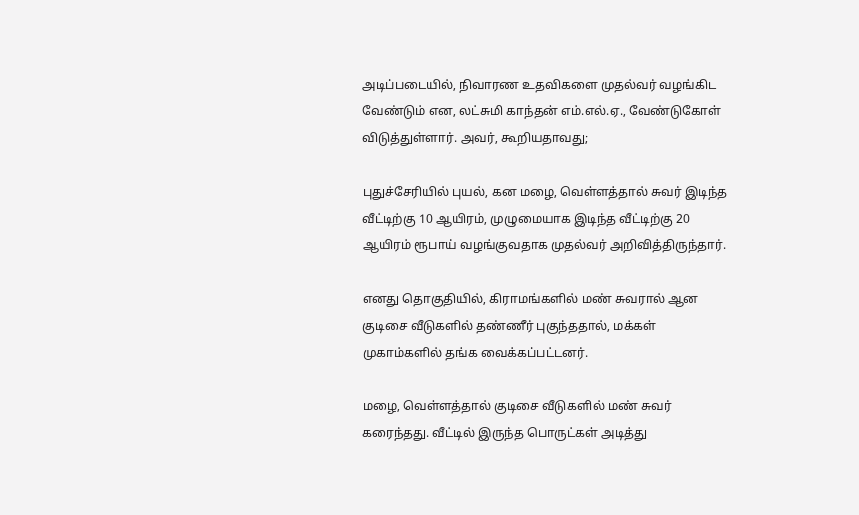அடிப்படையில், நிவாரண உதவிகளை முதல்வர் வழங்கிட வேண்டும் என, லட்சுமி காந்தன் எம்.எல்.ஏ., வேண்டுகோள் விடுத்துள்ளார். அவர், கூறியதாவது;

புதுச்சேரியில் புயல், கன மழை, வெள்ளத்தால் சுவர் இடிந்த வீட்டிற்கு 10 ஆயிரம், முழுமையாக இடிந்த வீட்டிற்கு 20 ஆயிரம் ரூபாய் வழங்குவதாக முதல்வர் அறிவித்திருந்தார்.

எனது தொகுதியில், கிராமங்களில் மண் சுவரால் ஆன குடிசை வீடுகளில் தண்ணீர் புகுந்ததால், மக்கள் முகாம்களில் தங்க வைக்கப்பட்டனர்.

மழை, வெள்ளத்தால் குடிசை வீடுகளில் மண் சுவர் கரைந்தது. வீட்டில் இருந்த பொருட்கள் அடித்து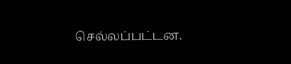செல்லப்பட்டன.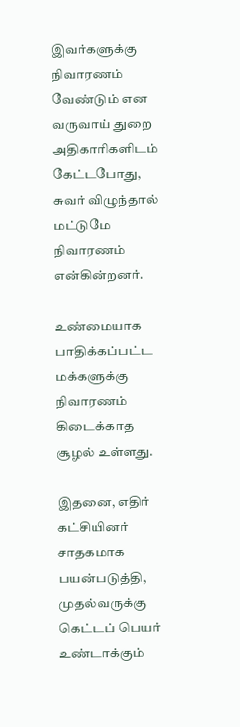இவர்களுக்கு நிவாரணம் வேண்டும் என வருவாய் துறை அதிகாரிகளிடம் கேட்டபோது, சுவர் விழுந்தால் மட்டுமே நிவாரணம் என்கின்றனர்.

உண்மையாக பாதிக்கப்பட்ட மக்களுக்கு நிவாரணம் கிடைக்காத சூழல் உள்ளது.

இதனை, எதிர் கட்சியினர் சாதகமாக பயன்படுத்தி, முதல்வருக்கு கெட்டப் பெயர் உண்டாக்கும்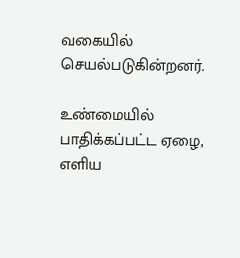வகையில் செயல்படுகின்றனர்.

உண்மையில் பாதிக்கப்பட்ட ஏழை, எளிய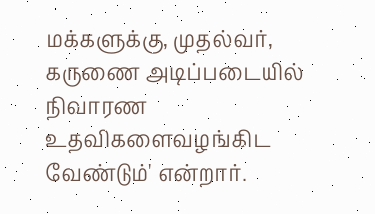மக்களுக்கு, முதல்வர், கருணை அடிப்படையில் நிவாரண உதவிகளைவழங்கிட வேண்டும்' என்றார்.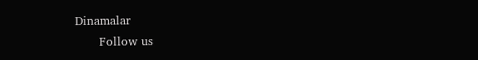Dinamalar
      Follow us